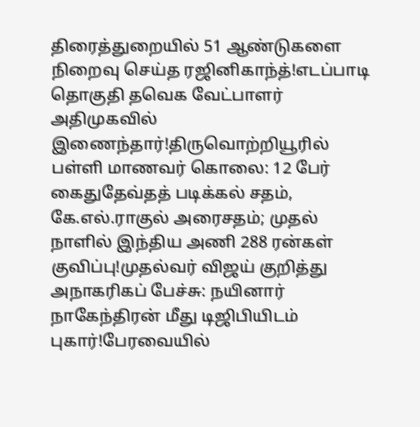திரைத்துறையில் 51 ஆண்டுகளை நிறைவு செய்த ரஜினிகாந்த்!எடப்பாடி தொகுதி தவெக வேட்பாளர் அதிமுகவில் இணைந்தார்!திருவொற்றியூரில் பள்ளி மாணவர் கொலை: 12 பேர் கைதுதேவ்தத் படிக்கல் சதம், கே.எல்.ராகுல் அரைசதம்; முதல் நாளில் இந்திய அணி 288 ரன்கள் குவிப்பு!முதல்வர் விஜய் குறித்து அநாகரிகப் பேச்சு: நயினார் நாகேந்திரன் மீது டிஜிபியிடம் புகார்!பேரவையில்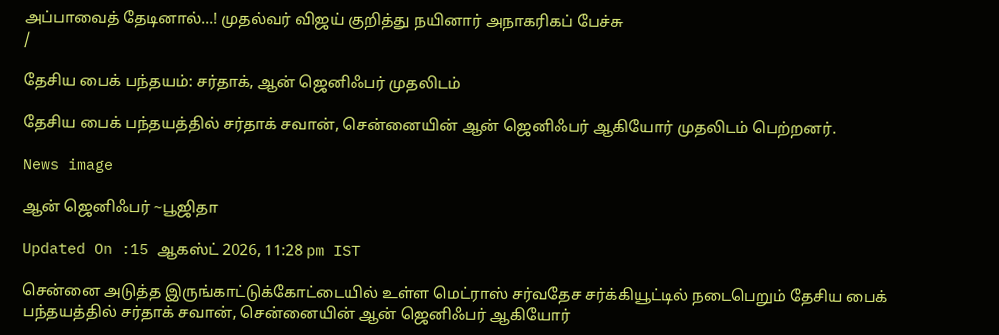அப்பாவைத் தேடினால்...! முதல்வர் விஜய் குறித்து நயினார் அநாகரிகப் பேச்சு
/

தேசிய பைக் பந்தயம்: சர்தாக், ஆன் ஜெனிஃபர் முதலிடம்

தேசிய பைக் பந்தயத்தில் சர்தாக் சவான், சென்னையின் ஆன் ஜெனிஃபர் ஆகியோர் முதலிடம் பெற்றனர்.

News image

ஆன் ஜெனிஃபர் ~பூஜிதா

Updated On :15 ஆகஸ்ட் 2026, 11:28 pm IST

சென்னை அடுத்த இருங்காட்டுக்கோட்டையில் உள்ள மெட்ராஸ் சர்வதேச சர்க்கியூட்டில் நடைபெறும் தேசிய பைக் பந்தயத்தில் சர்தாக் சவான், சென்னையின் ஆன் ஜெனிஃபர் ஆகியோர்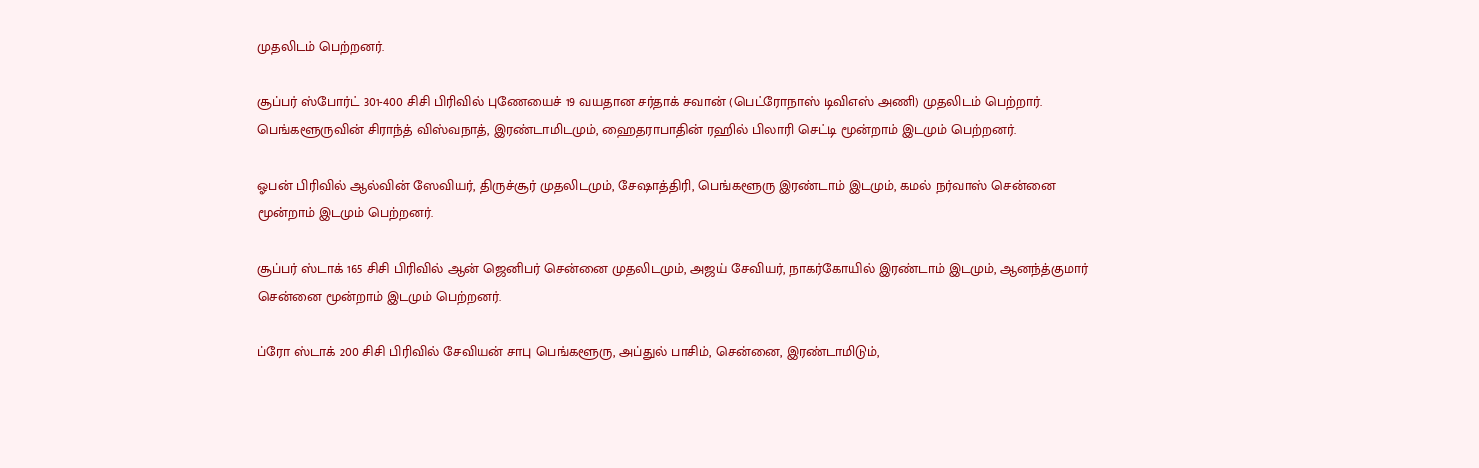முதலிடம் பெற்றனர்.

சூப்பர் ஸ்போர்ட் 301-400 சிசி பிரிவில் புணேயைச் 19 வயதான சர்தாக் சவான் (பெட்ரோநாஸ் டிவிஎஸ் அணி) முதலிடம் பெற்றார். பெங்களூருவின் சிராந்த் விஸ்வநாத், இரண்டாமிடமும், ஹைதராபாதின் ரஹில் பிலாரி செட்டி மூன்றாம் இடமும் பெற்றனர்.

ஓபன் பிரிவில் ஆல்வின் ஸேவியர், திருச்சூர் முதலிடமும், சேஷாத்திரி, பெங்களூரு இரண்டாம் இடமும், கமல் நர்வாஸ் சென்னை மூன்றாம் இடமும் பெற்றனர்.

சூப்பர் ஸ்டாக் 165 சிசி பிரிவில் ஆன் ஜெனிபர் சென்னை முதலிடமும், அஜய் சேவியர், நாகர்கோயில் இரண்டாம் இடமும், ஆனந்த்குமார் சென்னை மூன்றாம் இடமும் பெற்றனர்.

ப்ரோ ஸ்டாக் 200 சிசி பிரிவில் சேவியன் சாபு பெங்களூரு, அப்துல் பாசிம், சென்னை, இரண்டாமிடும்,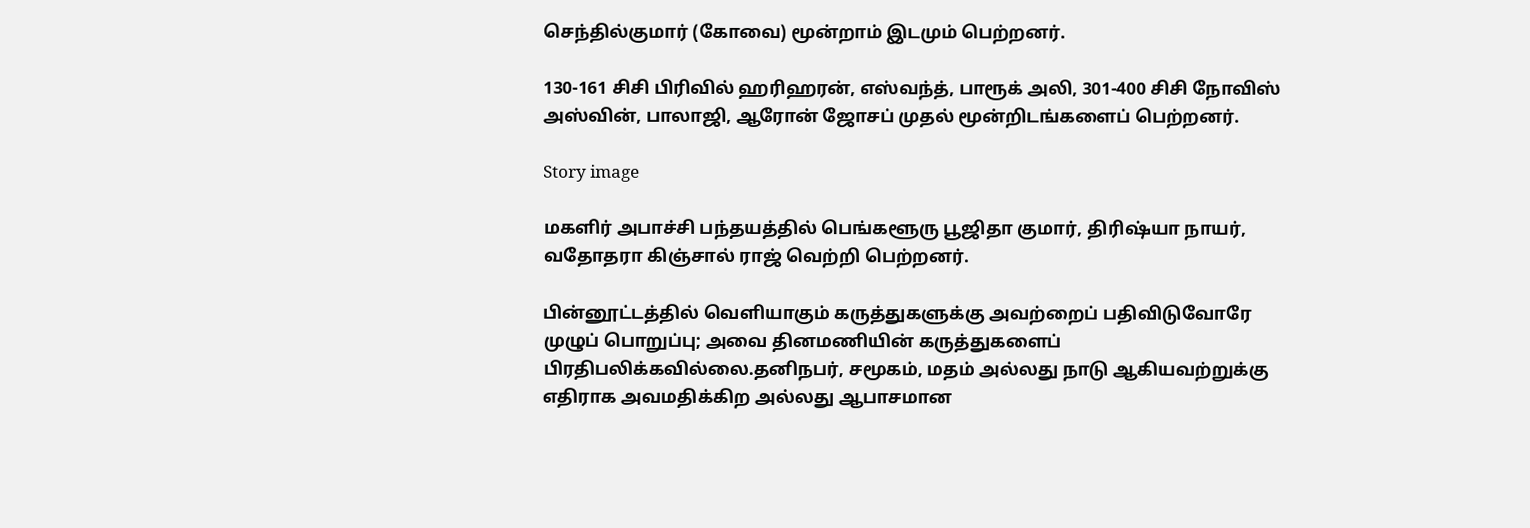செந்தில்குமார் (கோவை) மூன்றாம் இடமும் பெற்றனர்.

130-161 சிசி பிரிவில் ஹரிஹரன், எஸ்வந்த், பாரூக் அலி, 301-400 சிசி நோவிஸ் அஸ்வின், பாலாஜி, ஆரோன் ஜோசப் முதல் மூன்றிடங்களைப் பெற்றனர்.

Story image

மகளிர் அபாச்சி பந்தயத்தில் பெங்களூரு பூஜிதா குமார், திரிஷ்யா நாயர், வதோதரா கிஞ்சால் ராஜ் வெற்றி பெற்றனர்.

பின்னூட்டத்தில் வெளியாகும் கருத்துகளுக்கு அவற்றைப் பதிவிடுவோரே முழுப் பொறுப்பு; அவை தினமணியின் கருத்துகளைப் பிரதிபலிக்கவில்லை.தனிநபர், சமூகம், மதம் அல்லது நாடு ஆகியவற்றுக்கு எதிராக அவமதிக்கிற அல்லது ஆபாசமான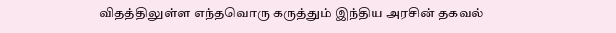விதத்திலுள்ள எந்தவொரு கருத்தும் இந்திய அரசின் தகவல்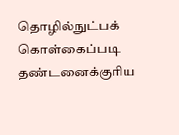தொழில்நுட்பக் கொள்கைப்படி தண்டனைக்குரிய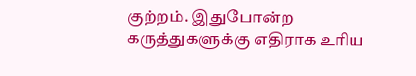குற்றம். இதுபோன்ற கருத்துகளுக்கு எதிராக உரிய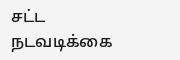சட்ட நடவடிக்கை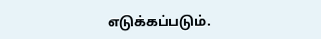எடுக்கப்படும்.